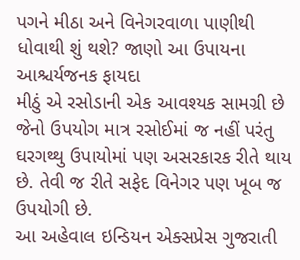પગને મીઠા અને વિનેગરવાળા પાણીથી ધોવાથી શું થશે? જાણો આ ઉપાયના આશ્ચર્યજનક ફાયદા
મીઠું એ રસોડાની એક આવશ્યક સામગ્રી છે જેનો ઉપયોગ માત્ર રસોઈમાં જ નહીં પરંતુ ઘરગથ્થુ ઉપાયોમાં પણ અસરકારક રીતે થાય છે. તેવી જ રીતે સફેદ વિનેગર પણ ખૂબ જ ઉપયોગી છે.
આ અહેવાલ ઇન્ડિયન એક્સપ્રેસ ગુજરાતી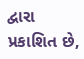દ્વારા પ્રકાશિત છે,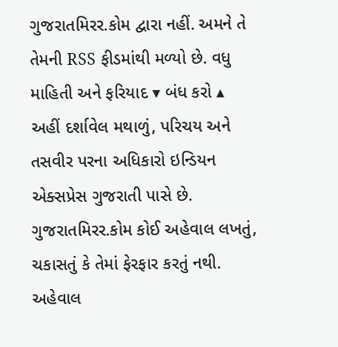ગુજરાતમિરર.કોમ દ્વારા નહીં. અમને તે તેમની RSS ફીડમાંથી મળ્યો છે. વધુ માહિતી અને ફરિયાદ ▾ બંધ કરો ▴
અહીં દર્શાવેલ મથાળું, પરિચય અને તસવીર પરના અધિકારો ઇન્ડિયન એક્સપ્રેસ ગુજરાતી પાસે છે. ગુજરાતમિરર.કોમ કોઈ અહેવાલ લખતું, ચકાસતું કે તેમાં ફેરફાર કરતું નથી.
અહેવાલ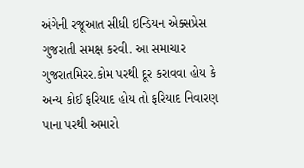અંગેની રજૂઆત સીધી ઇન્ડિયન એક્સપ્રેસ ગુજરાતી સમક્ષ કરવી. આ સમાચાર ગુજરાતમિરર.કોમ પરથી દૂર કરાવવા હોય કે અન્ય કોઈ ફરિયાદ હોય તો ફરિયાદ નિવારણ પાના પરથી અમારો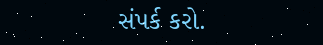સંપર્ક કરો.